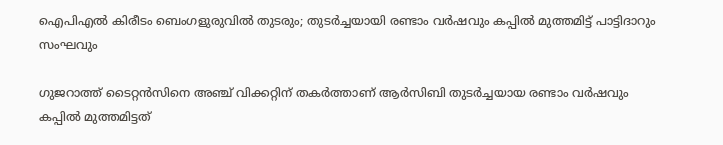ഐപിഎൽ കിരീടം ബെംഗളുരുവിൽ തുടരും; തുടർച്ചയായി രണ്ടാം വർഷവും കപ്പിൽ മുത്തമിട്ട് പാട്ടിദാറും സംഘവും

ഗുജറാത്ത് ടൈറ്റൻസിനെ അഞ്ച് വിക്കറ്റിന് തകർത്താണ് ആർസിബി തുടർച്ചയായ രണ്ടാം വർഷവും കപ്പിൽ മുത്തമിട്ടത്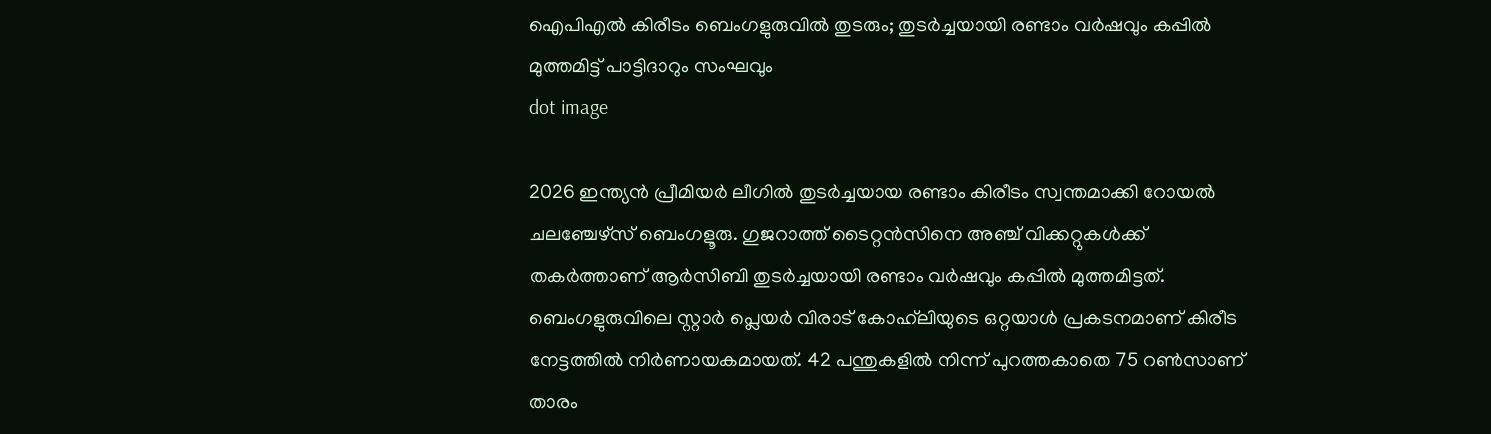ഐപിഎൽ കിരീടം ബെംഗളുരുവിൽ തുടരും; തുടർച്ചയായി രണ്ടാം വർഷവും കപ്പിൽ മുത്തമിട്ട് പാട്ടിദാറും സംഘവും
dot image

2026 ഇന്ത്യൻ പ്രീമിയർ ലീഗിൽ തുടർച്ചയായ രണ്ടാം കിരീടം സ്വന്തമാക്കി റോയൽ ചലഞ്ചേഴ്‌സ് ബെംഗളൂരു. ഗുജറാത്ത് ടൈറ്റൻസിനെ അഞ്ച് വിക്കറ്റുകൾക്ക് തകർത്താണ് ആർസിബി തുടർച്ചയായി രണ്ടാം വർഷവും കപ്പിൽ മുത്തമിട്ടത്. ബെംഗളുരുവിലെ സ്റ്റാർ പ്ലെയർ വിരാട് കോഹ്‌ലിയുടെ ഒറ്റയാൾ പ്രകടനമാണ് കിരീട നേട്ടത്തിൽ നിർണായകമായത്. 42 പന്തുകളിൽ നിന്ന് പുറത്തകാതെ 75 റൺസാണ് താരം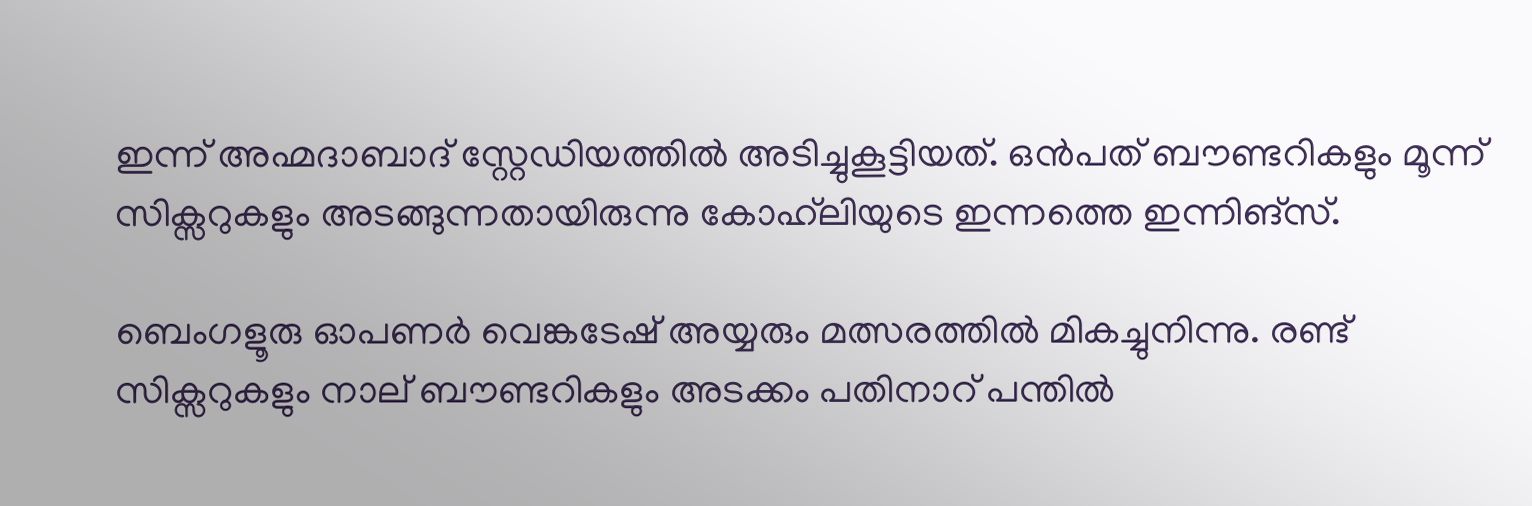ഇന്ന് അഹ്മദാബാദ് സ്റ്റേഡിയത്തിൽ അടിച്ചുകൂട്ടിയത്. ഒൻപത് ബൗണ്ടറികളും മൂന്ന് സിക്സറുകളും അടങ്ങുന്നതായിരുന്നു കോഹ്‌ലിയുടെ ഇന്നത്തെ ഇന്നിങ്‌സ്.

ബെംഗളൂരു ഓപണർ വെങ്കടേഷ് അയ്യരും മത്സരത്തിൽ മികച്ചുനിന്നു. രണ്ട് സിക്സറുകളും നാല് ബൗണ്ടറികളും അടക്കം പതിനാറ് പന്തിൽ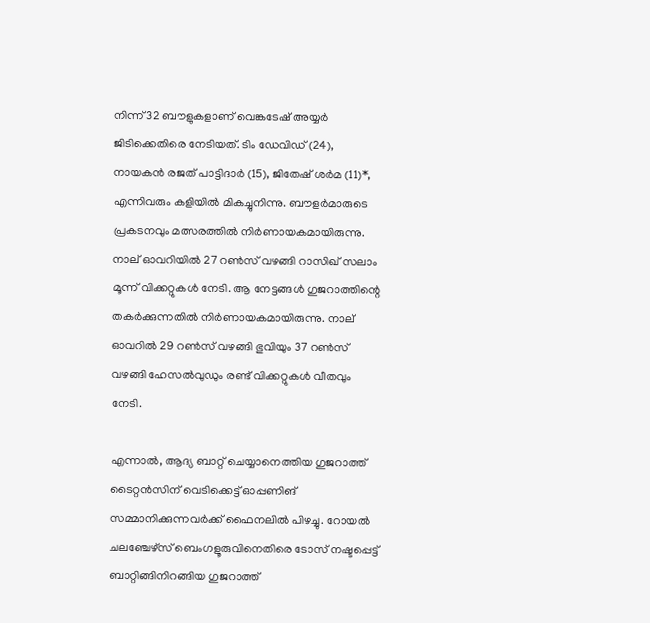നിന്ന് 32 ബൗളുകളാണ് വെങ്കടേഷ് അയ്യർ ജിടിക്കെതിരെ നേടിയത്. ടിം ഡേവിഡ് (24), നായകൻ രജത് പാട്ടിദാർ (15), ജിതേഷ് ശർമ (11)*, എന്നിവരും കളിയിൽ മികച്ചുനിന്നു. ബൗളർമാരുടെ പ്രകടനവും മത്സരത്തിൽ നിർണായകമായിരുന്നു. നാല് ഓവറിയിൽ 27 റൺസ് വഴങ്ങി റാസിഖ് സലാം മൂന്ന് വിക്കറ്റുകൾ നേടി. ആ നേട്ടങ്ങൾ ഗുജറാത്തിന്റെ തകർക്കുന്നതിൽ നിർണായകമായിരുന്നു. നാല് ഓവറിൽ 29 റൺസ് വഴങ്ങി ഭുവിയും 37 റൺസ് വഴങ്ങി ഹേസൽവുഡും രണ്ട് വിക്കറ്റുകൾ വീതവും നേടി.

എന്നാൽ, ആദ്യ ബാറ്റ് ചെയ്യാനെത്തിയ ഗുജറാത്ത് ടൈറ്റന്‍സിന് വെടിക്കെട്ട് ഓപ്പണിങ് സമ്മാനിക്കുന്നവര്‍ക്ക് ഫൈനലില്‍ പിഴച്ചു. റോയല്‍ ചലഞ്ചേഴ്‌സ് ബെംഗളൂരുവിനെതിരെ ടോസ് നഷ്ടപ്പെട്ട് ബാറ്റിങ്ങിനിറങ്ങിയ ഗുജറാത്ത്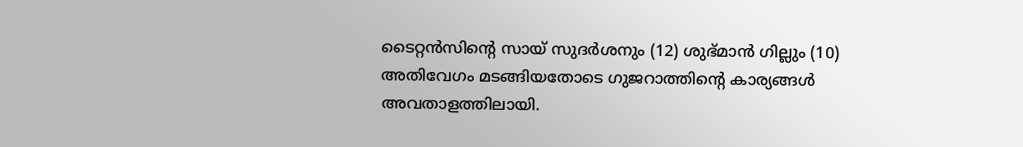ടൈറ്റന്‍സിന്റെ സായ് സുദര്‍ശനും (12) ശുഭ്മാന്‍ ഗില്ലും (10) അതിവേഗം മടങ്ങിയതോടെ ഗുജറാത്തിന്റെ കാര്യങ്ങള്‍ അവതാളത്തിലായി.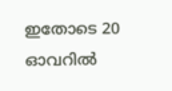ഇതോടെ 20 ഓവറില്‍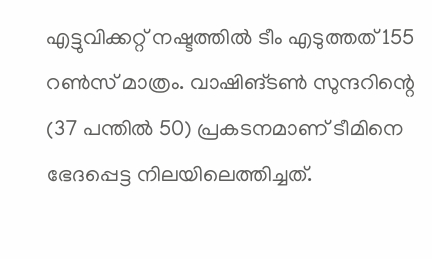എട്ടുവിക്കറ്റ് നഷ്ടത്തില്‍ ടീം എടുത്തത് 155 റണ്‍സ് മാത്രം. വാഷിങ്ടണ്‍ സുന്ദറിന്റെ (37 പന്തില്‍ 50) പ്രകടനമാണ് ടീമിനെ ഭേദപ്പെട്ട നിലയിലെത്തിച്ചത്.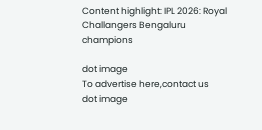Content highlight: IPL 2026: Royal Challangers Bengaluru champions

dot image
To advertise here,contact us
dot image